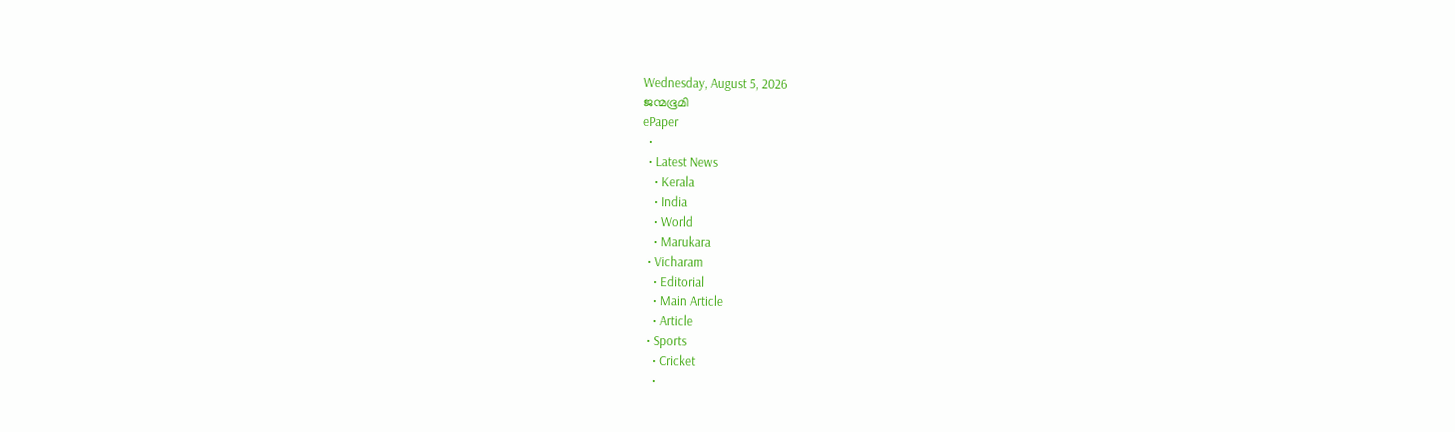Wednesday, August 5, 2026
ജന്മഭൂമി
ePaper
  •
  • Latest News
    • Kerala
    • India
    • World
    • Marukara
  • Vicharam
    • Editorial
    • Main Article
    • Article
  • Sports
    • Cricket
    •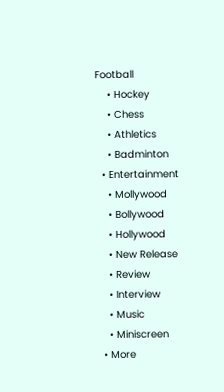Football
    • Hockey
    • Chess
    • Athletics
    • Badminton
  • Entertainment
    • Mollywood
    • Bollywood
    • Hollywood
    • New Release
    • Review
    • Interview
    • Music
    • Miniscreen
  • More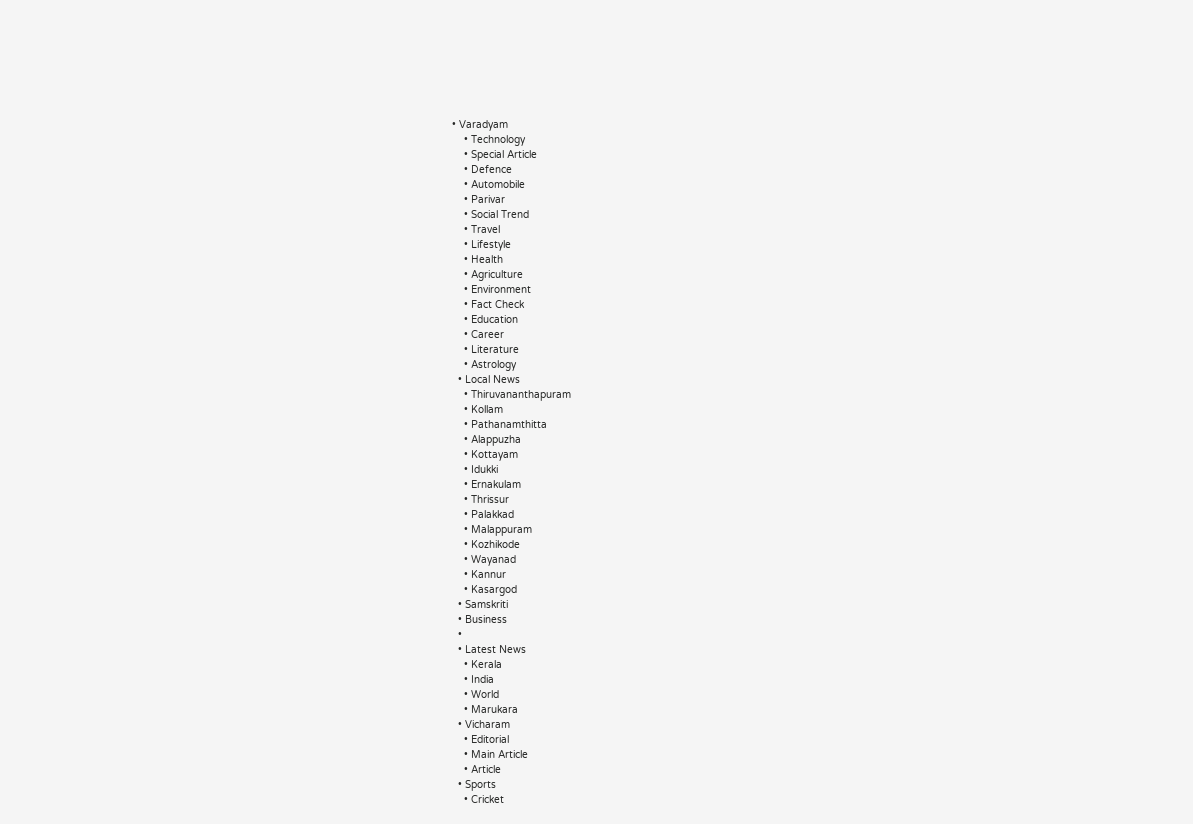• Varadyam
    • Technology
    • Special Article
    • Defence
    • Automobile
    • Parivar
    • Social Trend
    • Travel
    • Lifestyle
    • Health
    • Agriculture
    • Environment
    • Fact Check
    • Education
    • Career
    • Literature
    • Astrology
  • Local News
    • Thiruvananthapuram
    • Kollam
    • Pathanamthitta
    • Alappuzha
    • Kottayam
    • Idukki
    • Ernakulam
    • Thrissur
    • Palakkad
    • Malappuram
    • Kozhikode
    • Wayanad
    • Kannur
    • Kasargod
  • Samskriti
  • Business
  •
  • Latest News
    • Kerala
    • India
    • World
    • Marukara
  • Vicharam
    • Editorial
    • Main Article
    • Article
  • Sports
    • Cricket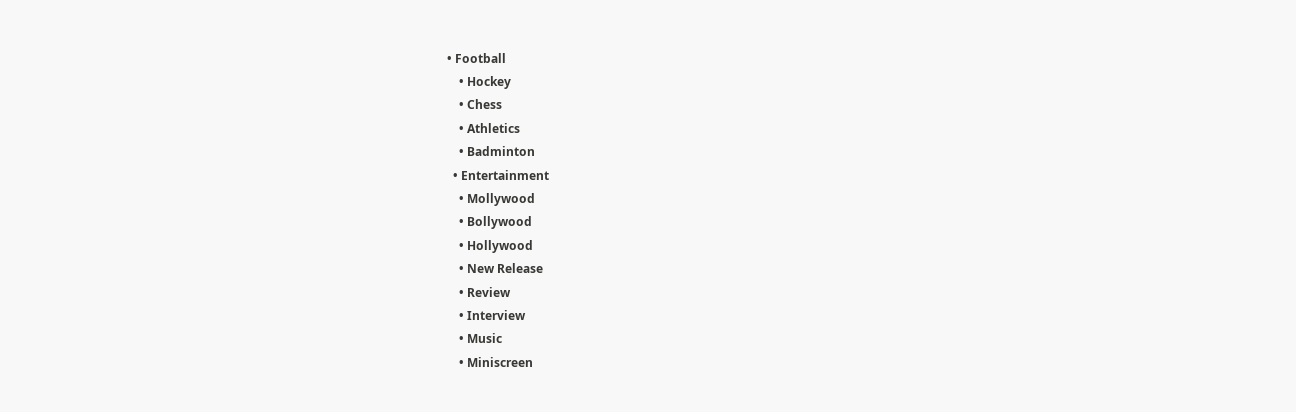• Football
    • Hockey
    • Chess
    • Athletics
    • Badminton
  • Entertainment
    • Mollywood
    • Bollywood
    • Hollywood
    • New Release
    • Review
    • Interview
    • Music
    • Miniscreen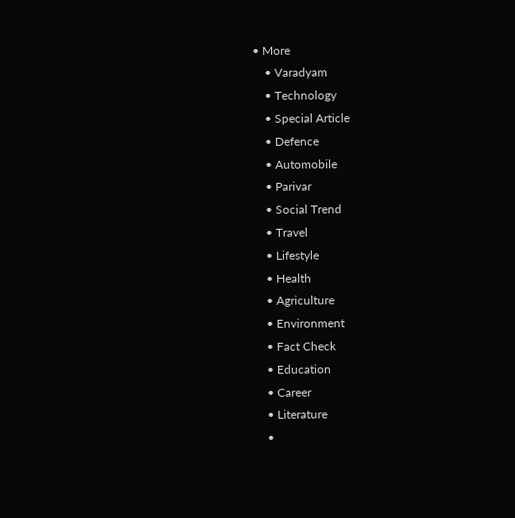• More
    • Varadyam
    • Technology
    • Special Article
    • Defence
    • Automobile
    • Parivar
    • Social Trend
    • Travel
    • Lifestyle
    • Health
    • Agriculture
    • Environment
    • Fact Check
    • Education
    • Career
    • Literature
    •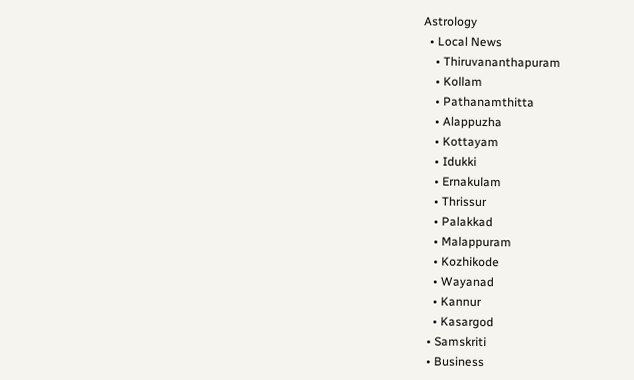Astrology
  • Local News
    • Thiruvananthapuram
    • Kollam
    • Pathanamthitta
    • Alappuzha
    • Kottayam
    • Idukki
    • Ernakulam
    • Thrissur
    • Palakkad
    • Malappuram
    • Kozhikode
    • Wayanad
    • Kannur
    • Kasargod
  • Samskriti
  • Business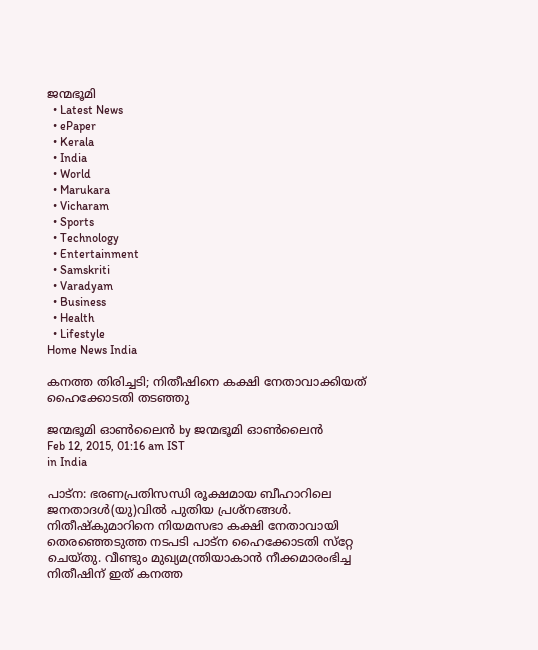ജന്മഭൂമി
  • Latest News
  • ePaper
  • Kerala
  • India
  • World
  • Marukara
  • Vicharam
  • Sports
  • Technology
  • Entertainment
  • Samskriti
  • Varadyam
  • Business
  • Health
  • Lifestyle
Home News India

കനത്ത തിരിച്ചടി; നിതീഷിനെ കക്ഷി നേതാവാക്കിയത് ഹൈക്കോടതി തടഞ്ഞു

ജന്മഭൂമി ഓണ്‍ലൈന്‍ by ജന്മഭൂമി ഓണ്‍ലൈന്‍
Feb 12, 2015, 01:16 am IST
in India

പാട്‌ന: ഭരണപ്രതിസന്ധി രൂക്ഷമായ ബീഹാറിലെ  ജനതാദള്‍(യു)വില്‍ പുതിയ പ്രശ്‌നങ്ങള്‍. നിതീഷ്‌കുമാറിനെ നിയമസഭാ കക്ഷി നേതാവായി തെരഞ്ഞെടുത്ത നടപടി പാട്‌ന ഹൈക്കോടതി സ്‌റ്റേ ചെയ്തു. വീണ്ടും മുഖ്യമന്ത്രിയാകാന്‍ നീക്കമാരംഭിച്ച നിതീഷിന് ഇത് കനത്ത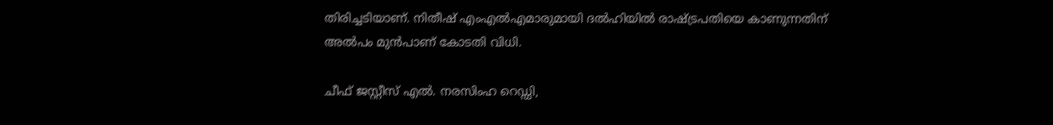തിരിച്ചടിയാണ്. നിതീഷ് എംഎല്‍എമാരുമായി ദല്‍ഹിയില്‍ രാഷ്‌ട്രപതിയെ കാണുന്നതിന് അല്‍പം മുന്‍പാണ് കോടതി വിധി.

ചീഫ് ജസ്റ്റീസ് എല്‍. നരസിംഹ റെഡ്ഡി,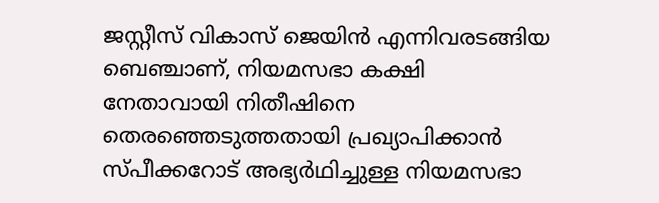ജസ്റ്റീസ് വികാസ് ജെയിന്‍ എന്നിവരടങ്ങിയ ബെഞ്ചാണ്, നിയമസഭാ കക്ഷി നേതാവായി നിതീഷിനെ തെരഞ്ഞെടുത്തതായി പ്രഖ്യാപിക്കാന്‍ സ്പീക്കറോട് അഭ്യര്‍ഥിച്ചുള്ള നിയമസഭാ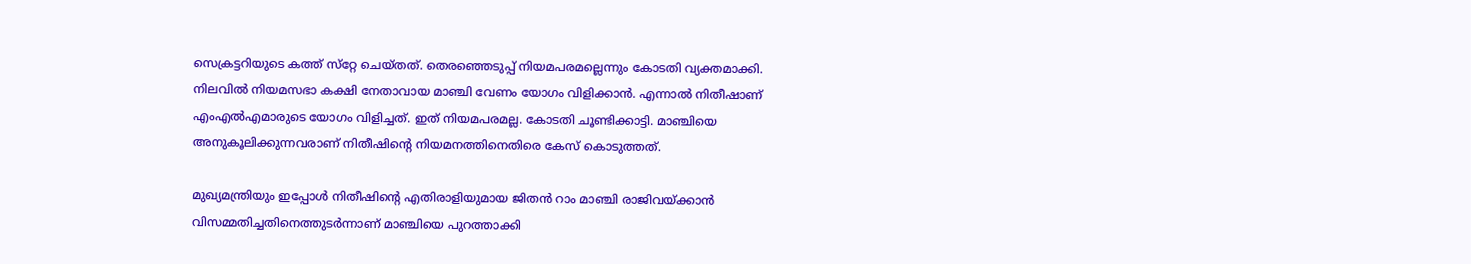സെക്രട്ടറിയുടെ കത്ത് സ്‌റ്റേ ചെയ്തത്. തെരഞ്ഞെടുപ്പ് നിയമപരമല്ലെന്നും കോടതി വ്യക്തമാക്കി. നിലവില്‍ നിയമസഭാ കക്ഷി നേതാവായ മാഞ്ചി വേണം യോഗം വിളിക്കാന്‍. എന്നാല്‍ നിതീഷാണ് എംഎല്‍എമാരുടെ യോഗം വിളിച്ചത്. ഇത് നിയമപരമല്ല. കോടതി ചൂണ്ടിക്കാട്ടി. മാഞ്ചിയെ അനുകൂലിക്കുന്നവരാണ് നിതീഷിന്റെ നിയമനത്തിനെതിരെ കേസ് കൊടുത്തത്.

മുഖ്യമന്ത്രിയും ഇപ്പോള്‍ നിതീഷിന്റെ എതിരാളിയുമായ ജിതന്‍ റാം മാഞ്ചി രാജിവയ്‌ക്കാന്‍ വിസമ്മതിച്ചതിനെത്തുടര്‍ന്നാണ് മാഞ്ചിയെ പുറത്താക്കി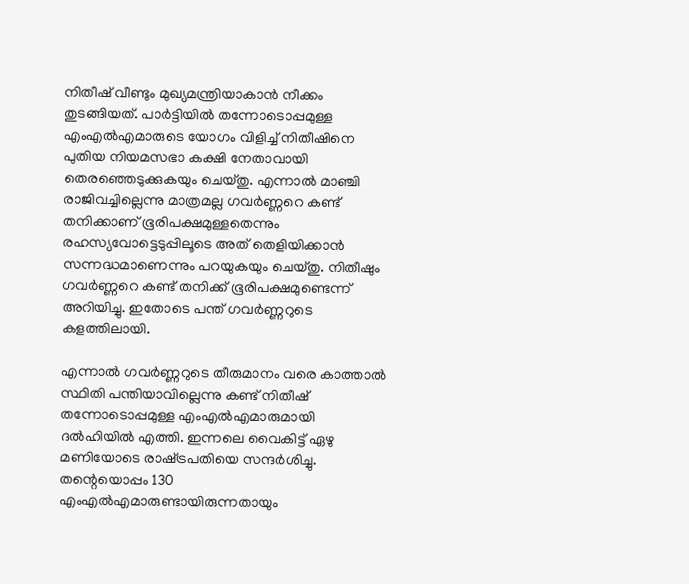നിതീഷ് വീണ്ടും മുഖ്യമന്ത്രിയാകാന്‍ നീക്കം തുടങ്ങിയത്. പാര്‍ട്ടിയില്‍ തന്നോടൊപ്പമുള്ള എംഎല്‍എമാരുടെ യോഗം വിളിച്ച് നിതീഷിനെ പുതിയ നിയമസഭാ കക്ഷി നേതാവായി തെരഞ്ഞെടുക്കുകയും ചെയ്തു. എന്നാല്‍ മാഞ്ചി രാജിവച്ചില്ലെന്നു മാത്രമല്ല ഗവര്‍ണ്ണറെ കണ്ട് തനിക്കാണ് ഭൂരിപക്ഷമുള്ളതെന്നും രഹസ്യവോട്ടെടുപ്പിലൂടെ അത് തെളിയിക്കാന്‍ സന്നദ്ധമാണെന്നും പറയുകയും ചെയ്തു. നിതീഷും ഗവര്‍ണ്ണറെ കണ്ട് തനിക്ക് ഭൂരിപക്ഷമുണ്ടെന്ന് അറിയിച്ചു. ഇതോടെ പന്ത് ഗവര്‍ണ്ണറുടെ കളത്തിലായി.

എന്നാല്‍ ഗവര്‍ണ്ണറുടെ തീരുമാനം വരെ കാത്താല്‍ സ്ഥിതി പന്തിയാവില്ലെന്നു കണ്ട് നിതീഷ് തന്നോടൊപ്പമുള്ള എംഎല്‍എമാരുമായി ദല്‍ഹിയില്‍ എത്തി. ഇന്നലെ വൈകിട്ട് ഏഴു മണിയോടെ രാഷ്‌ട്രപതിയെ സന്ദര്‍ശിച്ചു. തന്റെയൊപ്പം 130 എംഎല്‍എമാരുണ്ടായിരുന്നതായും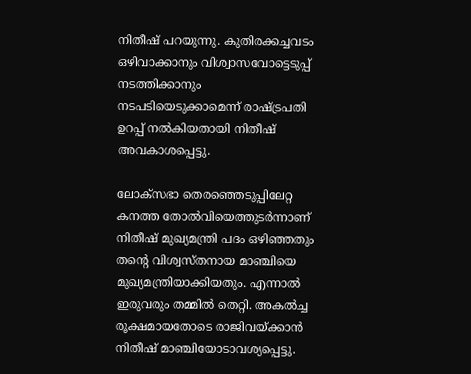നിതീഷ് പറയുന്നു. കുതിരക്കച്ചവടം ഒഴിവാക്കാനും വിശ്വാസവോട്ടെടുപ്പ് നടത്തിക്കാനും നടപടിയെടുക്കാമെന്ന് രാഷ്‌ട്രപതി ഉറപ്പ് നല്‍കിയതായി നിതീഷ് അവകാശപ്പെട്ടു.

ലോക്‌സഭാ തെരഞ്ഞെടുപ്പിലേറ്റ കനത്ത തോല്‍വിയെത്തുടര്‍ന്നാണ് നിതീഷ് മുഖ്യമന്ത്രി പദം ഒഴിഞ്ഞതും തന്റെ വിശ്വസ്തനായ മാഞ്ചിയെ മുഖ്യമന്ത്രിയാക്കിയതും. എന്നാല്‍ ഇരുവരും തമ്മില്‍ തെറ്റി. അകല്‍ച്ച രൂക്ഷമായതോടെ രാജിവയ്‌ക്കാന്‍ നിതീഷ് മാഞ്ചിയോടാവശ്യപ്പെട്ടു.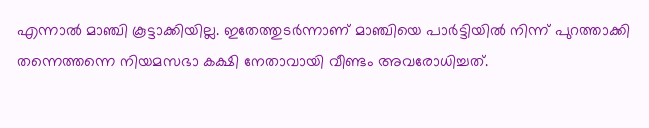എന്നാല്‍ മാഞ്ചി കൂട്ടാക്കിയില്ല. ഇതേത്തുടര്‍ന്നാണ് മാഞ്ചിയെ പാര്‍ട്ടിയില്‍ നിന്ന് പുറത്താക്കി തന്നെത്തന്നെ നിയമസഭാ കക്ഷി നേതാവായി വീണ്ടം അവരോധിച്ചത്.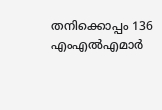തനിക്കൊപ്പം 136 എംഎല്‍എമാര്‍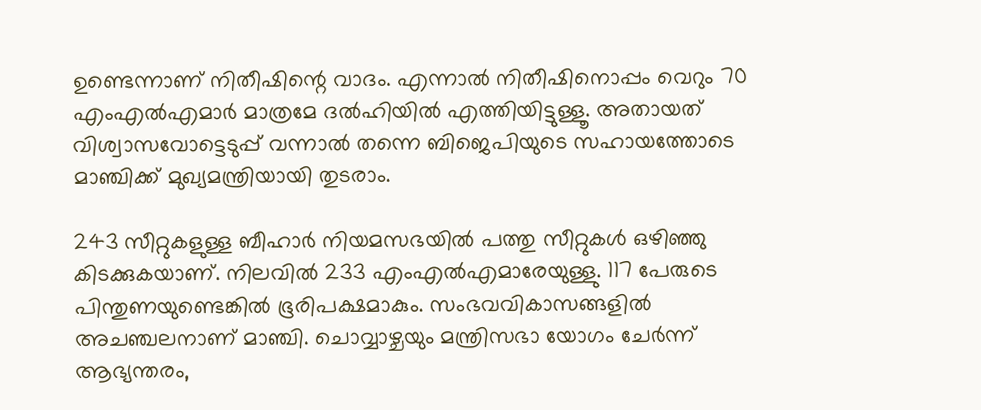ഉണ്ടെന്നാണ് നിതീഷിന്റെ വാദം. എന്നാല്‍ നിതീഷിനൊപ്പം വെറും 70 എംഎല്‍എമാര്‍ മാത്രമേ ദല്‍ഹിയില്‍ എത്തിയിട്ടുള്ളൂ. അതായത് വിശ്വാസവോട്ടെടുപ്പ് വന്നാല്‍ തന്നെ ബിജെപിയുടെ സഹായത്തോടെ മാഞ്ചിക്ക് മുഖ്യമന്ത്രിയായി തുടരാം.

243 സീറ്റുകളുള്ള ബീഹാര്‍ നിയമസഭയില്‍ പത്തു സീറ്റുകള്‍ ഒഴിഞ്ഞു കിടക്കുകയാണ്. നിലവില്‍ 233 എംഎല്‍എമാരേയുള്ളു. 117 പേരുടെ പിന്തുണയുണ്ടെങ്കില്‍ ഭൂരിപക്ഷമാകും. സംഭവവികാസങ്ങളില്‍ അചഞ്ചലനാണ് മാഞ്ചി. ചൊവ്വാഴ്ചയും മന്ത്രിസഭാ യോഗം ചേര്‍ന്ന് ആഭ്യന്തരം,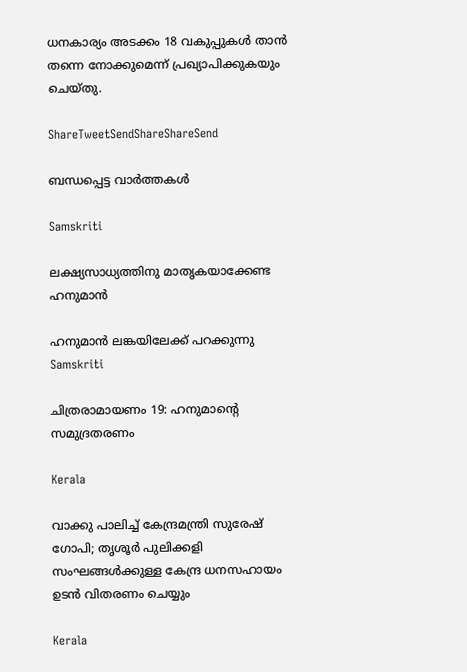ധനകാര്യം അടക്കം 18 വകുപ്പുകള്‍ താന്‍ തന്നെ നോക്കുമെന്ന് പ്രഖ്യാപിക്കുകയും ചെയ്തു.

ShareTweetSendShareShareSend

ബന്ധപ്പെട്ട വാര്‍ത്തകള്‍

Samskriti

ലക്ഷ്യസാധ്യത്തിനു മാതൃകയാക്കേണ്ട ഹനുമാന്‍

ഹനുമാന്‍ ലങ്കയിലേക്ക് പറക്കുന്നു
Samskriti

ചിത്രരാമായണം 19: ഹനുമാന്റെ സമുദ്രതരണം

Kerala

വാക്കു പാലിച്ച് കേന്ദ്രമന്ത്രി സുരേഷ് ഗോപി; തൃശൂർ പുലിക്കളി സംഘങ്ങൾക്കുള്ള കേന്ദ്ര ധനസഹായം ഉടൻ വിതരണം ചെയ്യും

Kerala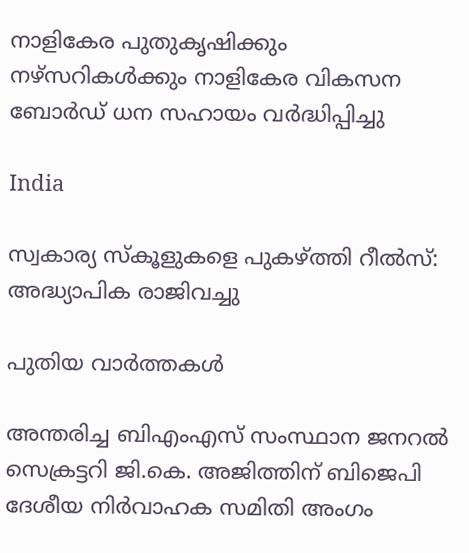നാളികേര പുതുകൃഷിക്കും നഴ്സറികള്‍ക്കും നാളികേര വികസന ബോര്‍ഡ് ധന സഹായം വര്‍ദ്ധിപ്പിച്ചു

India

സ്വകാര്യ സ്‌കൂളുകളെ പുകഴ്‌ത്തി റീല്‍സ്: അദ്ധ്യാപിക രാജിവച്ചു

പുതിയ വാര്‍ത്തകള്‍

അന്തരിച്ച ബിഎംഎസ് സംസ്ഥാന ജനറല്‍ സെക്രട്ടറി ജി.കെ. അജിത്തിന് ബിജെപി ദേശീയ നിര്‍വാഹക സമിതി അംഗം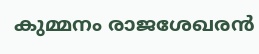കുമ്മനം രാജശേഖരന്‍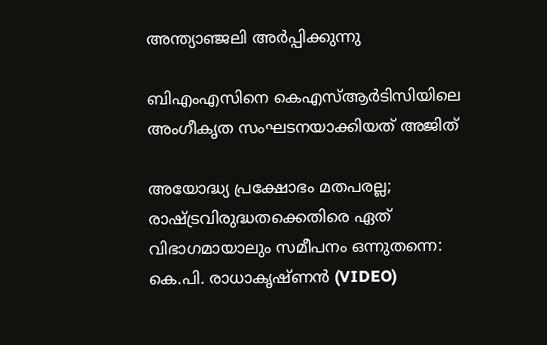അന്ത്യാഞ്ജലി അര്‍പ്പിക്കുന്നു

ബിഎംഎസിനെ കെഎസ്ആര്‍ടിസിയിലെ അംഗീകൃത സംഘടനയാക്കിയത് അജിത്

അയോദ്ധ്യ പ്രക്ഷോഭം മതപരല്ല; രാഷ്‌ട്രവിരുദ്ധതക്കെതിരെ ഏത് വിഭാഗമായാലും സമീപനം ഒന്നുതന്നെ: കെ.പി. രാധാകൃഷ്ണന്‍ (VIDEO)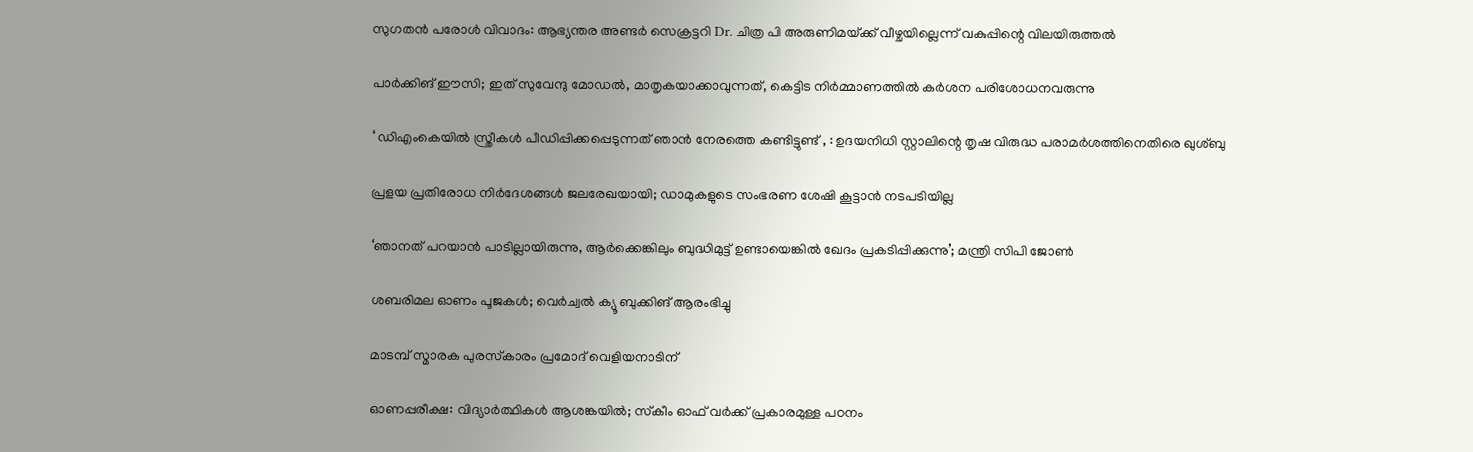സുഗതൻ പരോൾ വിവാദം: ആഭ്യന്തര അണ്ടർ സെക്രട്ടറി Dr. ചിത്ര പി അരുണിമയ്‌ക്ക് വീഴ്ചയില്ലെന്ന് വകുപ്പിന്റെ വിലയിരുത്തൽ

പാർക്കിങ് ഈസി; ഇത് സുവേന്ദു മോഡൽ, മാതൃകയാക്കാവുന്നത്, കെട്ടിട നിർമ്മാണത്തിൽ കർശന പരിശോധനവരുന്നു

‘ ഡിഎംകെയിൽ സ്ത്രീകൾ പീഡിപ്പിക്കപ്പെടുന്നത് ഞാൻ നേരത്തെ കണ്ടിട്ടുണ്ട് , : ഉദയനിധി സ്റ്റാലിന്റെ തൃഷ വിരുദ്ധ പരാമർശത്തിനെതിരെ ഖുശ്ബു

പ്രളയ പ്രതിരോധ നിര്‍ദേശങ്ങള്‍ ജലരേഖയായി; ഡാമുകളുടെ സംഭരണ ശേഷി കൂട്ടാന്‍ നടപടിയില്ല

‘ഞാനത് പറയാൻ പാടില്ലായിരുന്നു, ആർക്കെങ്കിലും ബുദ്ധിമുട്ട് ഉണ്ടായെങ്കിൽ ഖേദം പ്രകടിപ്പിക്കുന്നു’; മന്ത്രി സിപി ജോൺ

ശബരിമല ഓണം പൂജകള്‍; വെര്‍ച്വല്‍ ക്യൂ ബുക്കിങ് ആരംഭിച്ചു

മാടമ്പ് സ്മാരക പുരസ്‌കാരം പ്രമോദ് വെളിയനാടിന്

ഓണപ്പരീക്ഷ: വിദ്യാര്‍ത്ഥികള്‍ ആശങ്കയില്‍; സ്‌കീം ഓഫ് വര്‍ക്ക് പ്രകാരമുള്ള പഠനം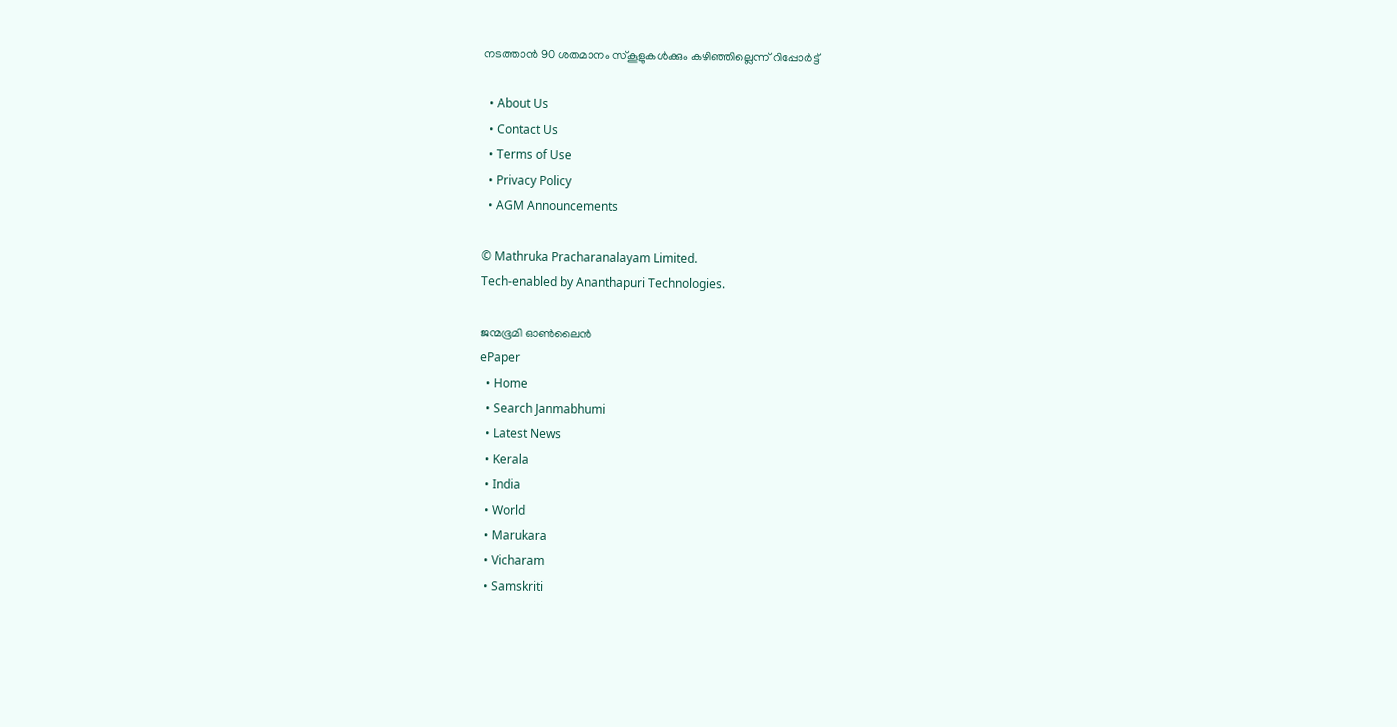നടത്താന്‍ 90 ശതമാനം സ്‌കൂളുകള്‍ക്കും കഴിഞ്ഞില്ലെന്ന്‌ റിപ്പോര്‍ട്ട്

  • About Us
  • Contact Us
  • Terms of Use
  • Privacy Policy
  • AGM Announcements

© Mathruka Pracharanalayam Limited.
Tech-enabled by Ananthapuri Technologies.

ജന്മഭൂമി ഓണ്‍ലൈന്‍
ePaper
  • Home
  • Search Janmabhumi
  • Latest News
  • Kerala
  • India
  • World
  • Marukara
  • Vicharam
  • Samskriti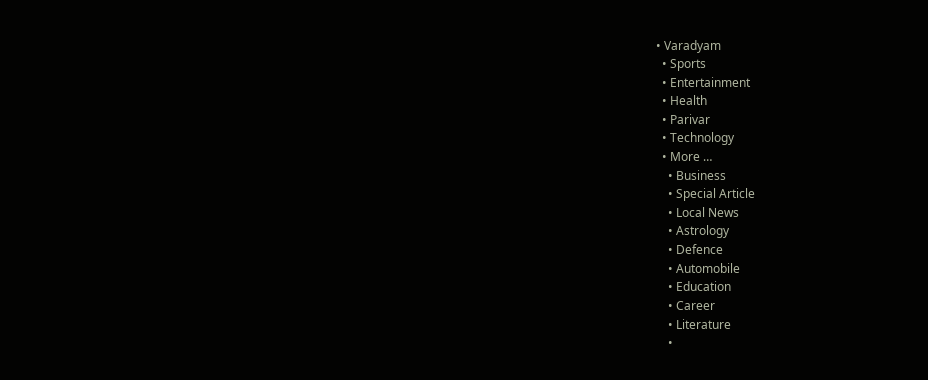• Varadyam
  • Sports
  • Entertainment
  • Health
  • Parivar
  • Technology
  • More …
    • Business
    • Special Article
    • Local News
    • Astrology
    • Defence
    • Automobile
    • Education
    • Career
    • Literature
    •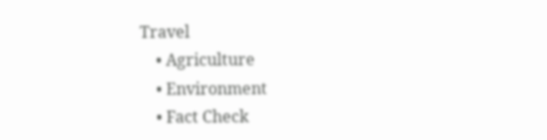Travel
    • Agriculture
    • Environment
    • Fact Check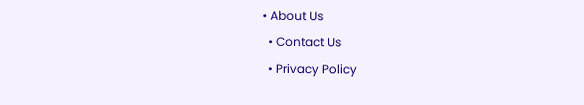• About Us
  • Contact Us
  • Privacy Policy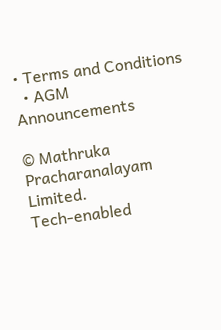• Terms and Conditions
  • AGM Announcements

© Mathruka Pracharanalayam Limited.
Tech-enabled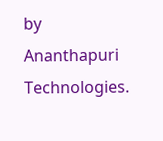by Ananthapuri Technologies.